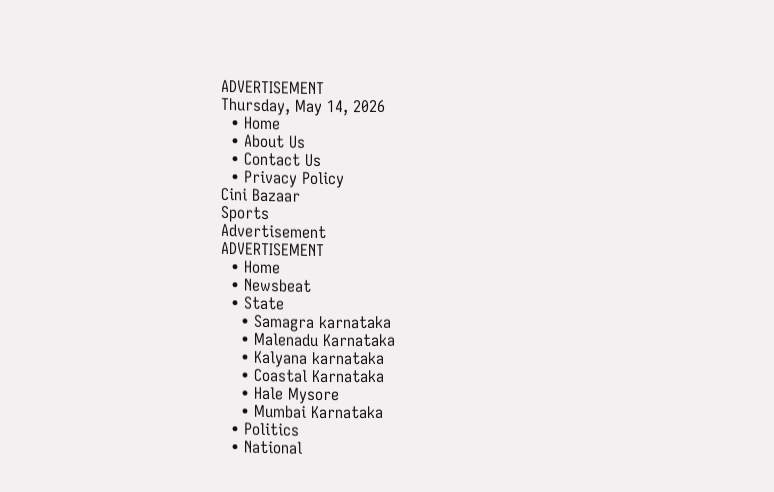ADVERTISEMENT
Thursday, May 14, 2026
  • Home
  • About Us
  • Contact Us
  • Privacy Policy
Cini Bazaar
Sports
Advertisement
ADVERTISEMENT
  • Home
  • Newsbeat
  • State
    • Samagra karnataka
    • Malenadu Karnataka
    • Kalyana karnataka
    • Coastal Karnataka
    • Hale Mysore
    • Mumbai Karnataka
  • Politics
  • National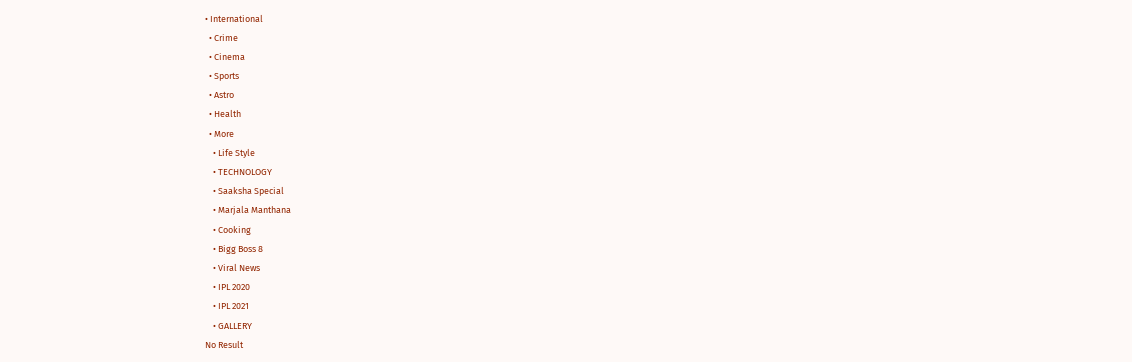• International
  • Crime
  • Cinema
  • Sports
  • Astro
  • Health
  • More
    • Life Style
    • TECHNOLOGY
    • Saaksha Special
    • Marjala Manthana
    • Cooking
    • Bigg Boss 8
    • Viral News
    • IPL 2020
    • IPL 2021
    • GALLERY
No Result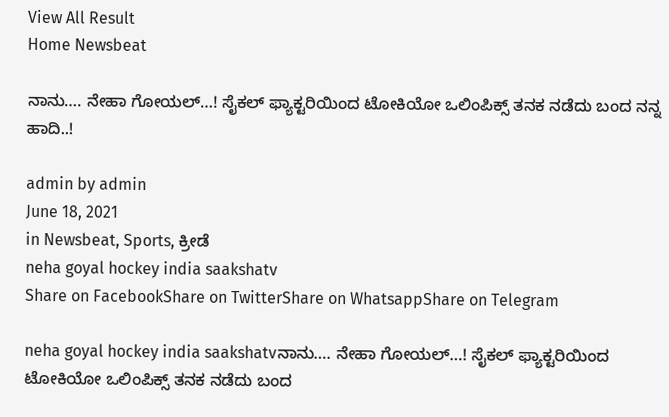View All Result
Home Newsbeat

ನಾನು…. ನೇಹಾ ಗೋಯಲ್…! ಸೈಕಲ್ ಫ್ಯಾಕ್ಟರಿಯಿಂದ ಟೋಕಿಯೋ ಒಲಿಂಪಿಕ್ಸ್ ತನಕ ನಡೆದು ಬಂದ ನನ್ನ ಹಾದಿ..!

admin by admin
June 18, 2021
in Newsbeat, Sports, ಕ್ರೀಡೆ
neha goyal hockey india saakshatv
Share on FacebookShare on TwitterShare on WhatsappShare on Telegram

neha goyal hockey india saakshatvನಾನು…. ನೇಹಾ ಗೋಯಲ್…! ಸೈಕಲ್ ಫ್ಯಾಕ್ಟರಿಯಿಂದ ಟೋಕಿಯೋ ಒಲಿಂಪಿಕ್ಸ್ ತನಕ ನಡೆದು ಬಂದ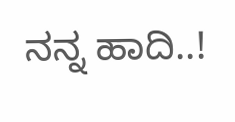ನನ್ನ ಹಾದಿ..!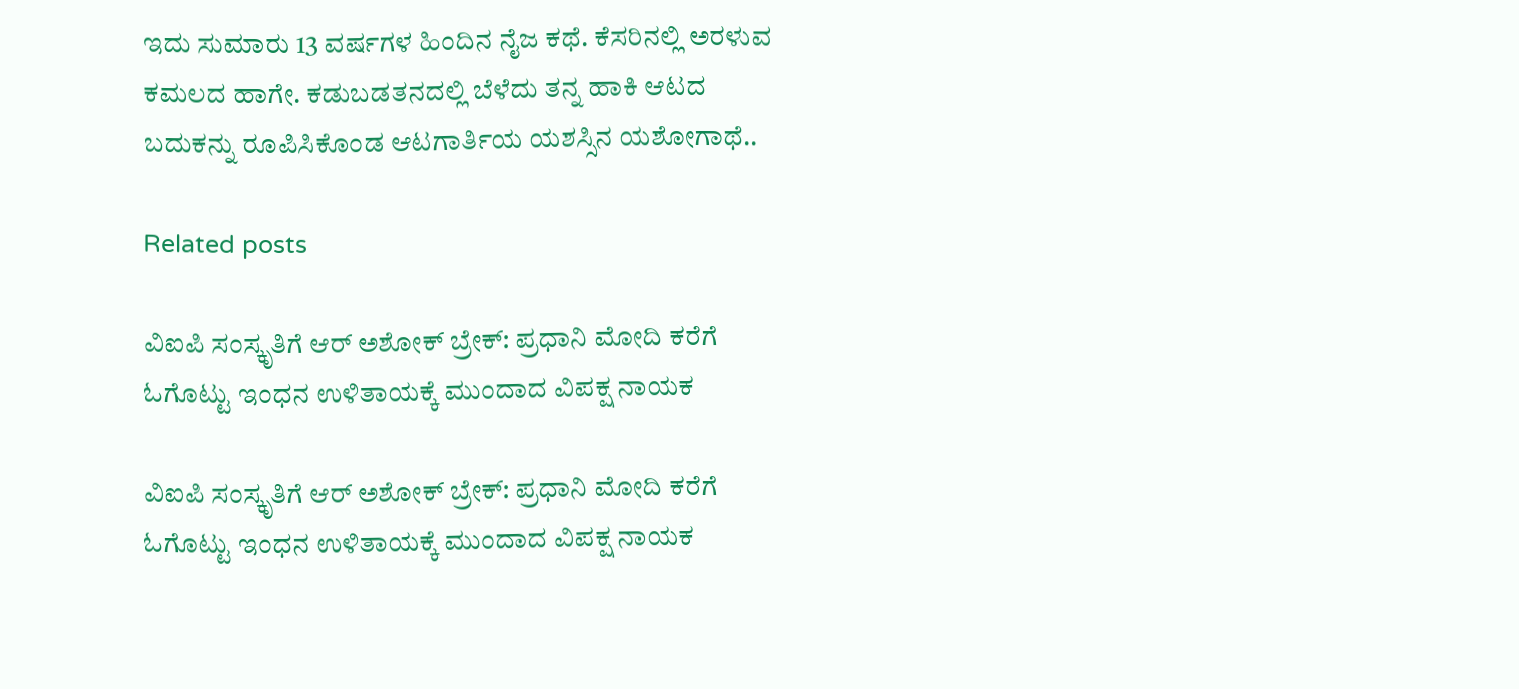ಇದು ಸುಮಾರು 13 ವರ್ಷಗಳ ಹಿಂದಿನ ನೈಜ ಕಥೆ. ಕೆಸರಿನಲ್ಲಿ ಅರಳುವ ಕಮಲದ ಹಾಗೇ. ಕಡುಬಡತನದಲ್ಲಿ ಬೆಳೆದು ತನ್ನ ಹಾಕಿ ಆಟದ ಬದುಕನ್ನು ರೂಪಿಸಿಕೊಂಡ ಆಟಗಾರ್ತಿಯ ಯಶಸ್ಸಿನ ಯಶೋಗಾಥೆ..

Related posts

ವಿಐಪಿ ಸಂಸ್ಕೃತಿಗೆ ಆರ್ ಅಶೋಕ್ ಬ್ರೇಕ್: ಪ್ರಧಾನಿ ಮೋದಿ ಕರೆಗೆ ಓಗೊಟ್ಟು ಇಂಧನ ಉಳಿತಾಯಕ್ಕೆ ಮುಂದಾದ ವಿಪಕ್ಷ ನಾಯಕ

ವಿಐಪಿ ಸಂಸ್ಕೃತಿಗೆ ಆರ್ ಅಶೋಕ್ ಬ್ರೇಕ್: ಪ್ರಧಾನಿ ಮೋದಿ ಕರೆಗೆ ಓಗೊಟ್ಟು ಇಂಧನ ಉಳಿತಾಯಕ್ಕೆ ಮುಂದಾದ ವಿಪಕ್ಷ ನಾಯಕ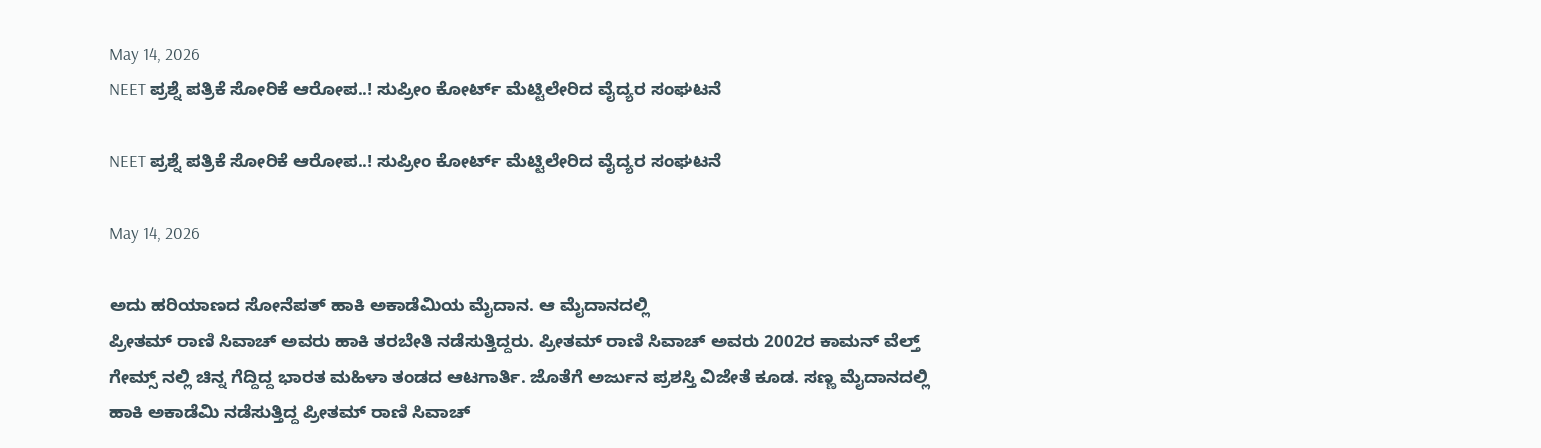May 14, 2026
NEET ಪ್ರಶ್ನೆ ಪತ್ರಿಕೆ ಸೋರಿಕೆ ಆರೋಪ..! ಸುಪ್ರೀಂ ಕೋರ್ಟ್ ಮೆಟ್ಟಿಲೇರಿದ ವೈದ್ಯರ ಸಂಘಟನೆ

NEET ಪ್ರಶ್ನೆ ಪತ್ರಿಕೆ ಸೋರಿಕೆ ಆರೋಪ..! ಸುಪ್ರೀಂ ಕೋರ್ಟ್ ಮೆಟ್ಟಿಲೇರಿದ ವೈದ್ಯರ ಸಂಘಟನೆ

May 14, 2026

ಅದು ಹರಿಯಾಣದ ಸೋನೆಪತ್ ಹಾಕಿ ಅಕಾಡೆಮಿಯ ಮೈದಾನ. ಆ ಮೈದಾನದಲ್ಲಿ
ಪ್ರೀತಮ್ ರಾಣಿ ಸಿವಾಚ್ ಅವರು ಹಾಕಿ ತರಬೇತಿ ನಡೆಸುತ್ತಿದ್ದರು. ಪ್ರೀತಮ್ ರಾಣಿ ಸಿವಾಚ್ ಅವರು 2002ರ ಕಾಮನ್ ವೆಲ್ತ್ ಗೇಮ್ಸ್ ನಲ್ಲಿ ಚಿನ್ನ ಗೆದ್ದಿದ್ದ ಭಾರತ ಮಹಿಳಾ ತಂಡದ ಆಟಗಾರ್ತಿ. ಜೊತೆಗೆ ಅರ್ಜುನ ಪ್ರಶಸ್ತಿ ವಿಜೇತೆ ಕೂಡ. ಸಣ್ಣ ಮೈದಾನದಲ್ಲಿ ಹಾಕಿ ಅಕಾಡೆಮಿ ನಡೆಸುತ್ತಿದ್ದ ಪ್ರೀತಮ್ ರಾಣಿ ಸಿವಾಚ್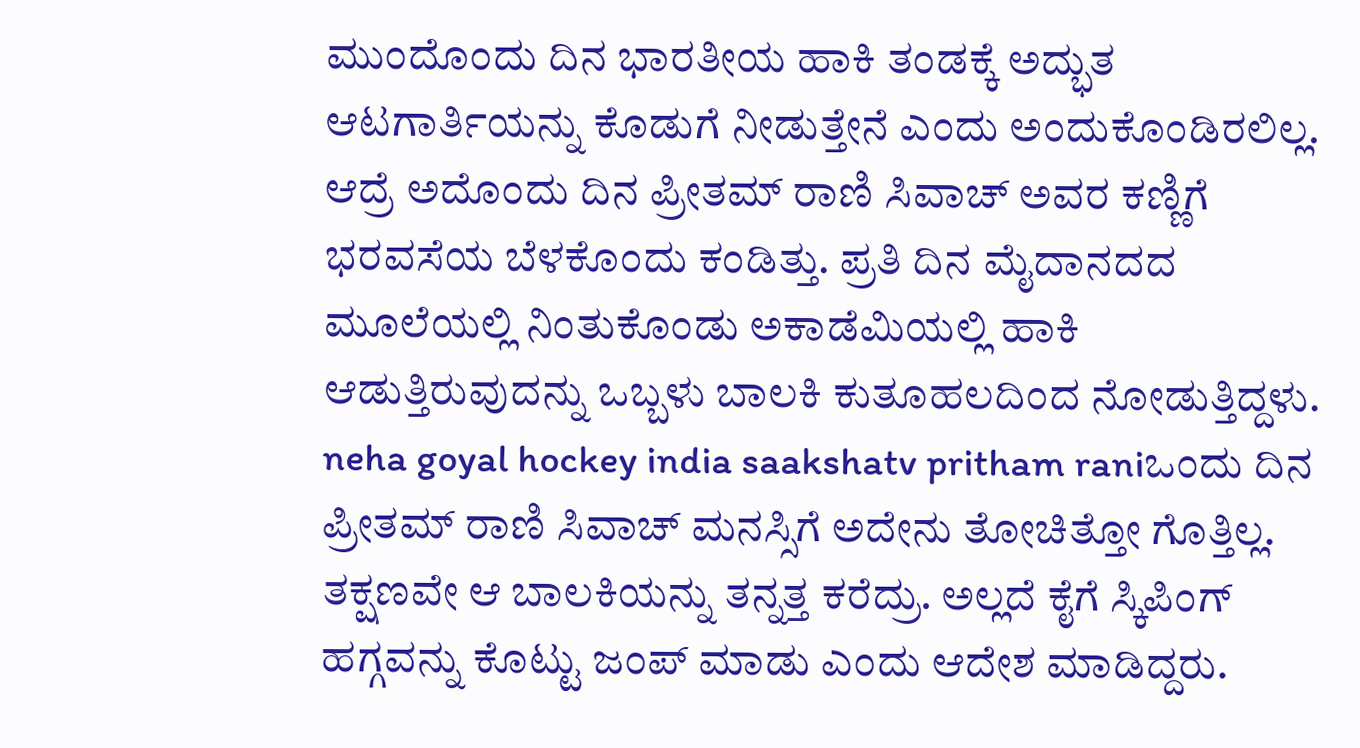ಮುಂದೊಂದು ದಿನ ಭಾರತೀಯ ಹಾಕಿ ತಂಡಕ್ಕೆ ಅದ್ಭುತ ಆಟಗಾರ್ತಿಯನ್ನು ಕೊಡುಗೆ ನೀಡುತ್ತೇನೆ ಎಂದು ಅಂದುಕೊಂಡಿರಲಿಲ್ಲ.
ಆದ್ರೆ ಅದೊಂದು ದಿನ ಪ್ರೀತಮ್ ರಾಣಿ ಸಿವಾಚ್ ಅವರ ಕಣ್ಣಿಗೆ ಭರವಸೆಯ ಬೆಳಕೊಂದು ಕಂಡಿತ್ತು. ಪ್ರತಿ ದಿನ ಮೈದಾನದದ ಮೂಲೆಯಲ್ಲಿ ನಿಂತುಕೊಂಡು ಅಕಾಡೆಮಿಯಲ್ಲಿ ಹಾಕಿ ಆಡುತ್ತಿರುವುದನ್ನು ಒಬ್ಬಳು ಬಾಲಕಿ ಕುತೂಹಲದಿಂದ ನೋಡುತ್ತಿದ್ದಳು.
neha goyal hockey india saakshatv pritham raniಒಂದು ದಿನ ಪ್ರೀತಮ್ ರಾಣಿ ಸಿವಾಚ್ ಮನಸ್ಸಿಗೆ ಅದೇನು ತೋಚಿತ್ತೋ ಗೊತ್ತಿಲ್ಲ. ತಕ್ಷಣವೇ ಆ ಬಾಲಕಿಯನ್ನು ತನ್ನತ್ತ ಕರೆದ್ರು. ಅಲ್ಲದೆ ಕೈಗೆ ಸ್ಕಿಪಿಂಗ್ ಹಗ್ಗವನ್ನು ಕೊಟ್ಟು ಜಂಪ್ ಮಾಡು ಎಂದು ಆದೇಶ ಮಾಡಿದ್ದರು.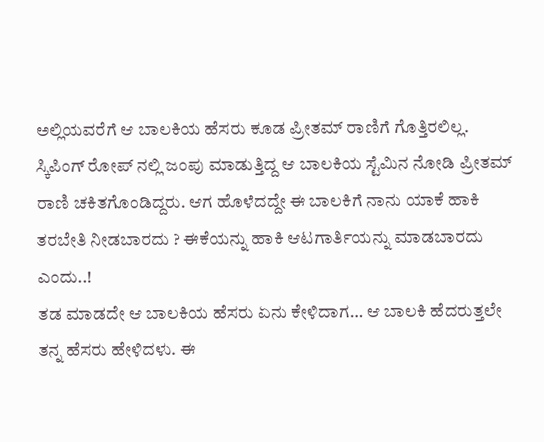ಅಲ್ಲಿಯವರೆಗೆ ಆ ಬಾಲಕಿಯ ಹೆಸರು ಕೂಡ ಪ್ರೀತಮ್ ರಾಣಿಗೆ ಗೊತ್ತಿರಲಿಲ್ಲ.
ಸ್ಕಿಪಿಂಗ್ ರೋಪ್ ನಲ್ಲಿ ಜಂಪು ಮಾಡುತ್ತಿದ್ದ ಆ ಬಾಲಕಿಯ ಸ್ಟೆಮಿನ ನೋಡಿ ಪ್ರೀತಮ್ ರಾಣಿ ಚಕಿತಗೊಂಡಿದ್ದರು. ಆಗ ಹೊಳೆದದ್ದೇ ಈ ಬಾಲಕಿಗೆ ನಾನು ಯಾಕೆ ಹಾಕಿ ತರಬೇತಿ ನೀಡಬಾರದು ? ಈಕೆಯನ್ನು ಹಾಕಿ ಆಟಗಾರ್ತಿಯನ್ನು ಮಾಡಬಾರದು ಎಂದು..!
ತಡ ಮಾಡದೇ ಆ ಬಾಲಕಿಯ ಹೆಸರು ಏನು ಕೇಳಿದಾಗ… ಆ ಬಾಲಕಿ ಹೆದರುತ್ತಲೇ ತನ್ನ ಹೆಸರು ಹೇಳಿದಳು. ಈ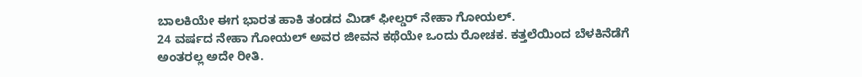ಬಾಲಕಿಯೇ ಈಗ ಭಾರತ ಹಾಕಿ ತಂಡದ ಮಿಡ್ ಫೀಲ್ಡರ್ ನೇಹಾ ಗೋಯಲ್.
24 ವರ್ಷದ ನೇಹಾ ಗೋಯಲ್ ಅವರ ಜೀವನ ಕಥೆಯೇ ಒಂದು ರೋಚಕ. ಕತ್ತಲೆಯಿಂದ ಬೆಳಕಿನೆಡೆಗೆ ಅಂತರಲ್ಲ ಅದೇ ರೀತಿ.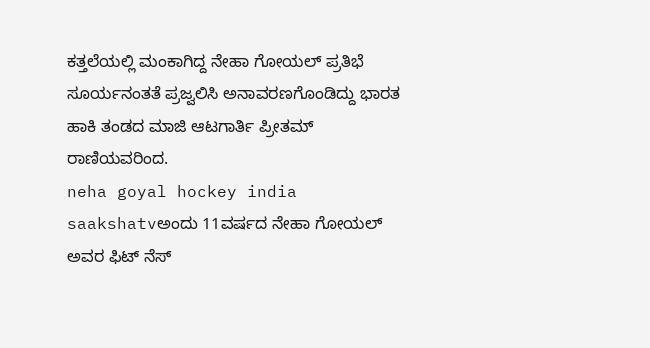ಕತ್ತಲೆಯಲ್ಲಿ ಮಂಕಾಗಿದ್ದ ನೇಹಾ ಗೋಯಲ್ ಪ್ರತಿಭೆ ಸೂರ್ಯನಂತತೆ ಪ್ರಜ್ವಲಿಸಿ ಅನಾವರಣಗೊಂಡಿದ್ದು ಭಾರತ ಹಾಕಿ ತಂಡದ ಮಾಜಿ ಆಟಗಾರ್ತಿ ಪ್ರೀತಮ್ ರಾಣಿಯವರಿಂದ.
neha goyal hockey india saakshatvಅಂದು 11ವರ್ಷದ ನೇಹಾ ಗೋಯಲ್ ಅವರ ಫಿಟ್ ನೆಸ್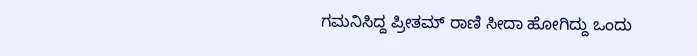ಗಮನಿಸಿದ್ದ ಪ್ರೀತಮ್ ರಾಣಿ ಸೀದಾ ಹೋಗಿದ್ದು ಒಂದು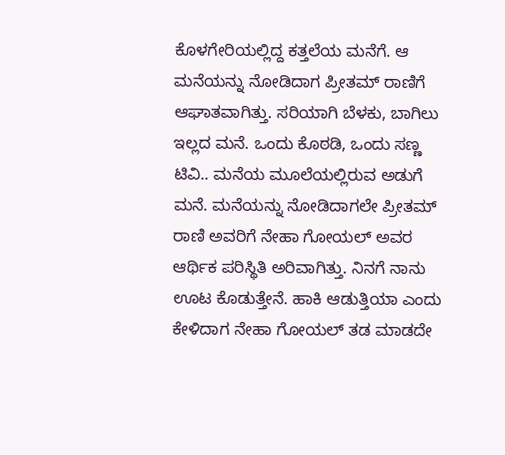ಕೊಳಗೇರಿಯಲ್ಲಿದ್ದ ಕತ್ತಲೆಯ ಮನೆಗೆ. ಆ ಮನೆಯನ್ನು ನೋಡಿದಾಗ ಪ್ರೀತಮ್ ರಾಣಿಗೆ ಆಘಾತವಾಗಿತ್ತು. ಸರಿಯಾಗಿ ಬೆಳಕು, ಬಾಗಿಲು ಇಲ್ಲದ ಮನೆ. ಒಂದು ಕೊಠಡಿ, ಒಂದು ಸಣ್ಣ ಟಿವಿ.. ಮನೆಯ ಮೂಲೆಯಲ್ಲಿರುವ ಅಡುಗೆ ಮನೆ. ಮನೆಯನ್ನು ನೋಡಿದಾಗಲೇ ಪ್ರೀತಮ್ ರಾಣಿ ಅವರಿಗೆ ನೇಹಾ ಗೋಯಲ್ ಅವರ ಆರ್ಥಿಕ ಪರಿಸ್ಥಿತಿ ಅರಿವಾಗಿತ್ತು. ನಿನಗೆ ನಾನು ಊಟ ಕೊಡುತ್ತೇನೆ. ಹಾಕಿ ಆಡುತ್ತಿಯಾ ಎಂದು ಕೇಳಿದಾಗ ನೇಹಾ ಗೋಯಲ್ ತಡ ಮಾಡದೇ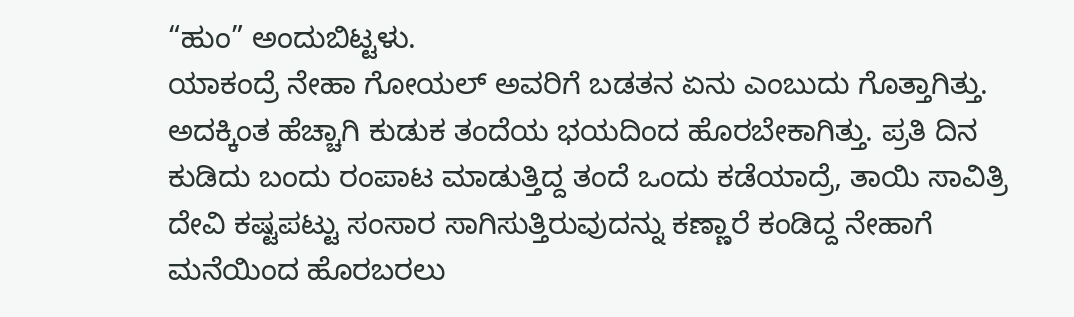“ಹುಂ” ಅಂದುಬಿಟ್ಟಳು.
ಯಾಕಂದ್ರೆ ನೇಹಾ ಗೋಯಲ್ ಅವರಿಗೆ ಬಡತನ ಏನು ಎಂಬುದು ಗೊತ್ತಾಗಿತ್ತು. ಅದಕ್ಕಿಂತ ಹೆಚ್ಚಾಗಿ ಕುಡುಕ ತಂದೆಯ ಭಯದಿಂದ ಹೊರಬೇಕಾಗಿತ್ತು. ಪ್ರತಿ ದಿನ ಕುಡಿದು ಬಂದು ರಂಪಾಟ ಮಾಡುತ್ತಿದ್ದ ತಂದೆ ಒಂದು ಕಡೆಯಾದ್ರೆ, ತಾಯಿ ಸಾವಿತ್ರಿ ದೇವಿ ಕಷ್ಟಪಟ್ಟು ಸಂಸಾರ ಸಾಗಿಸುತ್ತಿರುವುದನ್ನು ಕಣ್ಣಾರೆ ಕಂಡಿದ್ದ ನೇಹಾಗೆ ಮನೆಯಿಂದ ಹೊರಬರಲು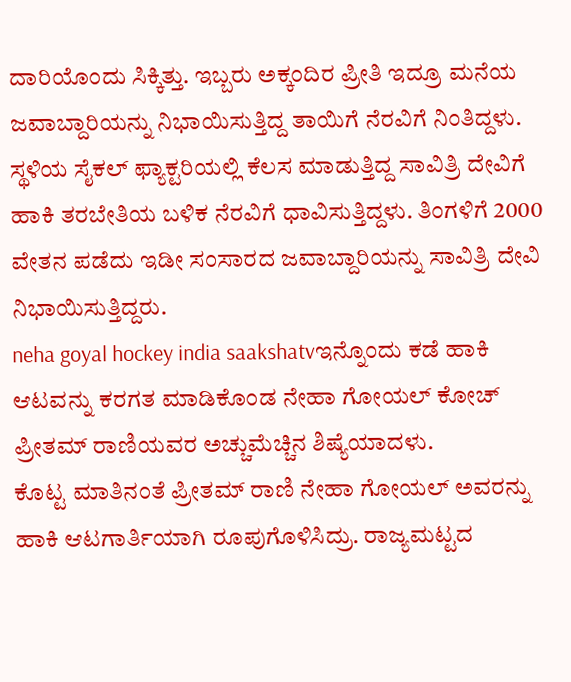ದಾರಿಯೊಂದು ಸಿಕ್ಕಿತ್ತು. ಇಬ್ಬರು ಅಕ್ಕಂದಿರ ಪ್ರೀತಿ ಇದ್ರೂ ಮನೆಯ ಜವಾಬ್ದಾರಿಯನ್ನು ನಿಭಾಯಿಸುತ್ತಿದ್ದ ತಾಯಿಗೆ ನೆರವಿಗೆ ನಿಂತಿದ್ದಳು.
ಸ್ಥಳಿಯ ಸೈಕಲ್ ಫ್ಯಾಕ್ಟರಿಯಲ್ಲಿ ಕೆಲಸ ಮಾಡುತ್ತಿದ್ದ ಸಾವಿತ್ರಿ ದೇವಿಗೆ ಹಾಕಿ ತರಬೇತಿಯ ಬಳಿಕ ನೆರವಿಗೆ ಧಾವಿಸುತ್ತಿದ್ದಳು. ತಿಂಗಳಿಗೆ 2000 ವೇತನ ಪಡೆದು ಇಡೀ ಸಂಸಾರದ ಜವಾಬ್ದಾರಿಯನ್ನು ಸಾವಿತ್ರಿ ದೇವಿ ನಿಭಾಯಿಸುತ್ತಿದ್ದರು.
neha goyal hockey india saakshatvಇನ್ನೊಂದು ಕಡೆ ಹಾಕಿ ಆಟವನ್ನು ಕರಗತ ಮಾಡಿಕೊಂಡ ನೇಹಾ ಗೋಯಲ್ ಕೋಚ್ ಪ್ರೀತಮ್ ರಾಣಿಯವರ ಅಚ್ಚುಮೆಚ್ಚಿನ ಶಿಷ್ಯೆಯಾದಳು.
ಕೊಟ್ಟ ಮಾತಿನಂತೆ ಪ್ರೀತಮ್ ರಾಣಿ ನೇಹಾ ಗೋಯಲ್ ಅವರನ್ನು ಹಾಕಿ ಆಟಗಾರ್ತಿಯಾಗಿ ರೂಪುಗೊಳಿಸಿದ್ರು. ರಾಜ್ಯಮಟ್ಟದ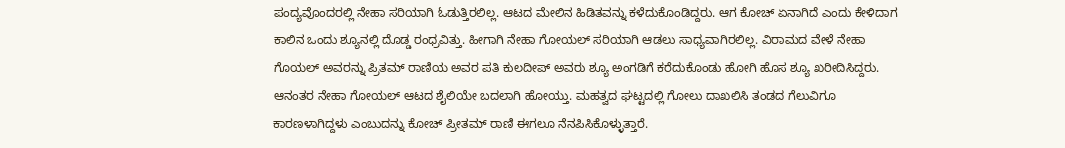ಪಂದ್ಯವೊಂದರಲ್ಲಿ ನೇಹಾ ಸರಿಯಾಗಿ ಓಡುತ್ತಿರಲಿಲ್ಲ. ಆಟದ ಮೇಲಿನ ಹಿಡಿತವನ್ನು ಕಳೆದುಕೊಂಡಿದ್ದರು. ಆಗ ಕೋಚ್ ಏನಾಗಿದೆ ಎಂದು ಕೇಳಿದಾಗ ಕಾಲಿನ ಒಂದು ಶ್ಯೂನಲ್ಲಿ ದೊಡ್ಡ ರಂಧ್ರವಿತ್ತು. ಹೀಗಾಗಿ ನೇಹಾ ಗೋಯಲ್ ಸರಿಯಾಗಿ ಆಡಲು ಸಾಧ್ಯವಾಗಿರಲಿಲ್ಲ. ವಿರಾಮದ ವೇಳೆ ನೇಹಾ ಗೊಯಲ್ ಅವರನ್ನು ಪ್ರಿತಮ್ ರಾಣಿಯ ಅವರ ಪತಿ ಕುಲದೀಪ್ ಅವರು ಶ್ಯೂ ಅಂಗಡಿಗೆ ಕರೆದುಕೊಂಡು ಹೋಗಿ ಹೊಸ ಶ್ಯೂ ಖರೀದಿಸಿದ್ದರು. ಆನಂತರ ನೇಹಾ ಗೋಯಲ್ ಆಟದ ಶೈಲಿಯೇ ಬದಲಾಗಿ ಹೋಯ್ತು. ಮಹತ್ವದ ಘಟ್ಟದಲ್ಲಿ ಗೋಲು ದಾಖಲಿಸಿ ತಂಡದ ಗೆಲುವಿಗೂ ಕಾರಣಳಾಗಿದ್ದಳು ಎಂಬುದನ್ನು ಕೋಚ್ ಪ್ರೀತಮ್ ರಾಣಿ ಈಗಲೂ ನೆನಪಿಸಿಕೊಳ್ಳುತ್ತಾರೆ.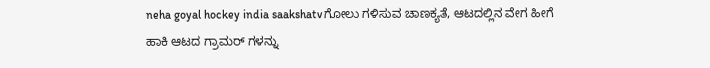neha goyal hockey india saakshatvಗೋಲು ಗಳಿಸುವ ಚಾಣಕ್ಯತೆ, ಆಟದಲ್ಲಿನ ವೇಗ ಹೀಗೆ ಹಾಕಿ ಆಟದ ಗ್ರಾಮರ್ ಗಳನ್ನು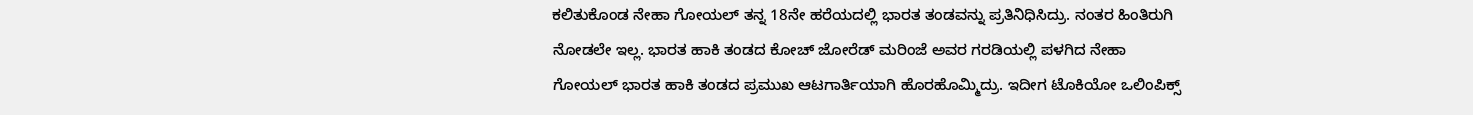ಕಲಿತುಕೊಂಡ ನೇಹಾ ಗೋಯಲ್ ತನ್ನ 18ನೇ ಹರೆಯದಲ್ಲಿ ಭಾರತ ತಂಡವನ್ನು ಪ್ರತಿನಿಧಿಸಿದ್ರು. ನಂತರ ಹಿಂತಿರುಗಿ ನೋಡಲೇ ಇಲ್ಲ. ಭಾರತ ಹಾಕಿ ತಂಡದ ಕೋಚ್ ಜೋರೆಡ್ ಮರಿಂಜೆ ಅವರ ಗರಡಿಯಲ್ಲಿ ಪಳಗಿದ ನೇಹಾ ಗೋಯಲ್ ಭಾರತ ಹಾಕಿ ತಂಡದ ಪ್ರಮುಖ ಆಟಗಾರ್ತಿಯಾಗಿ ಹೊರಹೊಮ್ಮಿದ್ರು. ಇದೀಗ ಟೊಕಿಯೋ ಒಲಿಂಪಿಕ್ಸ್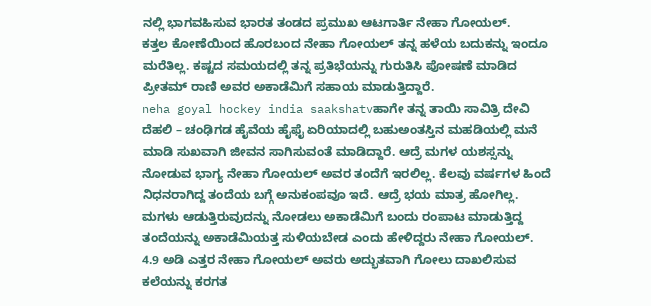ನಲ್ಲಿ ಭಾಗವಹಿಸುವ ಭಾರತ ತಂಡದ ಪ್ರಮುಖ ಆಟಗಾರ್ತಿ ನೇಹಾ ಗೋಯಲ್.
ಕತ್ತಲ ಕೋಣೆಯಿಂದ ಹೊರಬಂದ ನೇಹಾ ಗೋಯಲ್ ತನ್ನ ಹಳೆಯ ಬದುಕನ್ನು ಇಂದೂ ಮರೆತಿಲ್ಲ. ಕಷ್ಟದ ಸಮಯದಲ್ಲಿ ತನ್ನ ಪ್ರತಿಭೆಯನ್ನು ಗುರುತಿಸಿ ಪೋಷಣೆ ಮಾಡಿದ ಪ್ರೀತಮ್ ರಾಣಿ ಅವರ ಅಕಾಡೆಮಿಗೆ ಸಹಾಯ ಮಾಡುತ್ತಿದ್ದಾರೆ.
neha goyal hockey india saakshatvಹಾಗೇ ತನ್ನ ತಾಯಿ ಸಾವಿತ್ರಿ ದೇವಿ ದೆಹಲಿ – ಚಂಢಿಗಡ ಹೈವೆಯ ಹೈಫೈ ಏರಿಯಾದಲ್ಲಿ ಬಹುಅಂತಸ್ತಿನ ಮಹಡಿಯಲ್ಲಿ ಮನೆ ಮಾಡಿ ಸುಖವಾಗಿ ಜೀವನ ಸಾಗಿಸುವಂತೆ ಮಾಡಿದ್ದಾರೆ. ಆದ್ರೆ ಮಗಳ ಯಶಸ್ಸನ್ನು ನೋಡುವ ಭಾಗ್ಯ ನೇಹಾ ಗೋಯಲ್ ಅವರ ತಂದೆಗೆ ಇರಲಿಲ್ಲ. ಕೆಲವು ವರ್ಷಗಳ ಹಿಂದೆ ನಿಧನರಾಗಿದ್ದ ತಂದೆಯ ಬಗ್ಗೆ ಅನುಕಂಪವೂ ಇದೆ. ಆದ್ರೆ ಭಯ ಮಾತ್ರ ಹೋಗಿಲ್ಲ. ಮಗಳು ಆಡುತ್ತಿರುವುದನ್ನು ನೋಡಲು ಅಕಾಡೆಮಿಗೆ ಬಂದು ರಂಪಾಟ ಮಾಡುತ್ತಿದ್ದ ತಂದೆಯನ್ನು ಅಕಾಡೆಮಿಯತ್ತ ಸುಳಿಯಬೇಡ ಎಂದು ಹೇಳಿದ್ದರು ನೇಹಾ ಗೋಯಲ್.
4.9 ಅಡಿ ಎತ್ತರ ನೇಹಾ ಗೋಯಲ್ ಅವರು ಅದ್ಭುತವಾಗಿ ಗೋಲು ದಾಖಲಿಸುವ ಕಲೆಯನ್ನು ಕರಗತ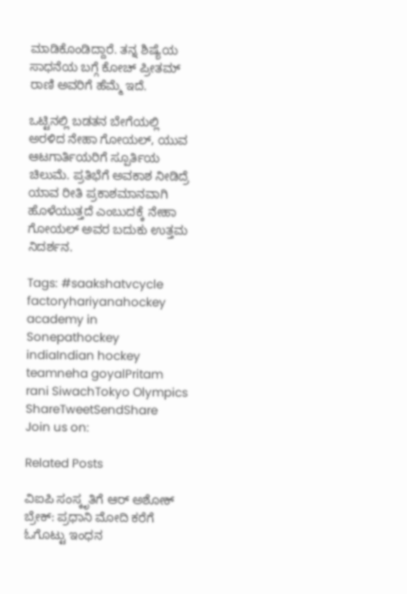ಮಾಡಿಕೊಂಡಿದ್ದಾರೆ. ತನ್ನ ಶಿಷ್ಯೆಯ ಸಾಧನೆಯ ಬಗ್ಗೆ ಕೋಚ್ ಪ್ರೀತಮ್ ರಾಣಿ ಅವರಿಗೆ ಹೆಮ್ಮೆ ಇದೆ.

ಒಟ್ಟಿನಲ್ಲಿ ಬಡತನ ಬೇಗೆಯಲ್ಲಿ ಅರಳಿದ ನೇಹಾ ಗೋಯಲ್, ಯುವ ಆಟಗಾರ್ತಿಯರಿಗೆ ಸ್ಪೂರ್ತಿಯ ಚಿಲುಮೆ. ಪ್ರತಿಭೆಗೆ ಅವಕಾಶ ನೀಡಿದ್ರೆ ಯಾವ ರೀತಿ ಪ್ರಕಾಶಮಾನವಾಗಿ ಹೊಳೆಯುತ್ತದೆ ಎಂಬುದಕ್ಕೆ ನೇಹಾ ಗೋಯಲ್ ಅವರ ಬದುಕು ಉತ್ತಮ ನಿದರ್ಶನ.

Tags: #saakshatvcycle factoryhariyanahockey academy in Sonepathockey indiaIndian hockey teamneha goyalPritam rani SiwachTokyo Olympics
ShareTweetSendShare
Join us on:

Related Posts

ವಿಐಪಿ ಸಂಸ್ಕೃತಿಗೆ ಆರ್ ಅಶೋಕ್ ಬ್ರೇಕ್: ಪ್ರಧಾನಿ ಮೋದಿ ಕರೆಗೆ ಓಗೊಟ್ಟು ಇಂಧನ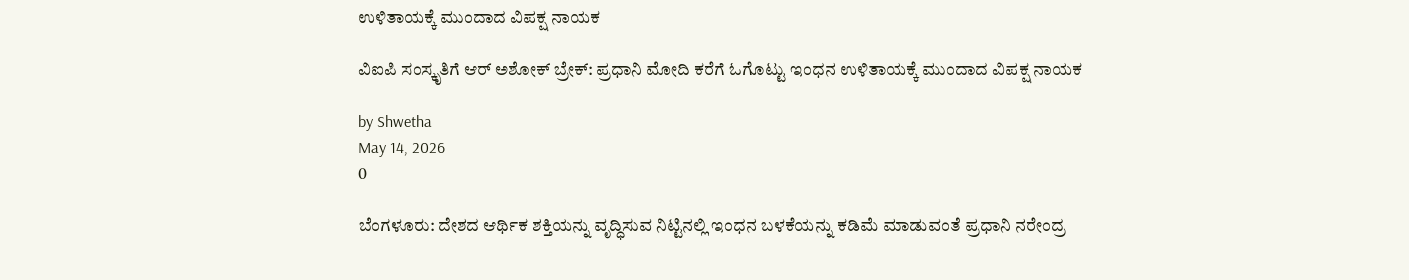ಉಳಿತಾಯಕ್ಕೆ ಮುಂದಾದ ವಿಪಕ್ಷ ನಾಯಕ

ವಿಐಪಿ ಸಂಸ್ಕೃತಿಗೆ ಆರ್ ಅಶೋಕ್ ಬ್ರೇಕ್: ಪ್ರಧಾನಿ ಮೋದಿ ಕರೆಗೆ ಓಗೊಟ್ಟು ಇಂಧನ ಉಳಿತಾಯಕ್ಕೆ ಮುಂದಾದ ವಿಪಕ್ಷ ನಾಯಕ

by Shwetha
May 14, 2026
0

ಬೆಂಗಳೂರು: ದೇಶದ ಆರ್ಥಿಕ ಶಕ್ತಿಯನ್ನು ವೃದ್ಧಿಸುವ ನಿಟ್ಟಿನಲ್ಲಿ ಇಂಧನ ಬಳಕೆಯನ್ನು ಕಡಿಮೆ ಮಾಡುವಂತೆ ಪ್ರಧಾನಿ ನರೇಂದ್ರ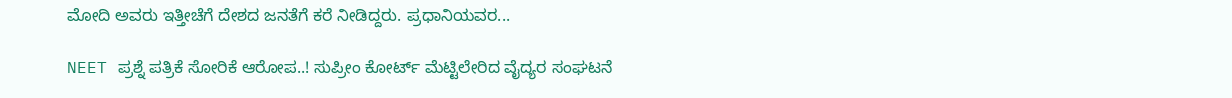ಮೋದಿ ಅವರು ಇತ್ತೀಚೆಗೆ ದೇಶದ ಜನತೆಗೆ ಕರೆ ನೀಡಿದ್ದರು. ಪ್ರಧಾನಿಯವರ...

NEET ಪ್ರಶ್ನೆ ಪತ್ರಿಕೆ ಸೋರಿಕೆ ಆರೋಪ..! ಸುಪ್ರೀಂ ಕೋರ್ಟ್ ಮೆಟ್ಟಿಲೇರಿದ ವೈದ್ಯರ ಸಂಘಟನೆ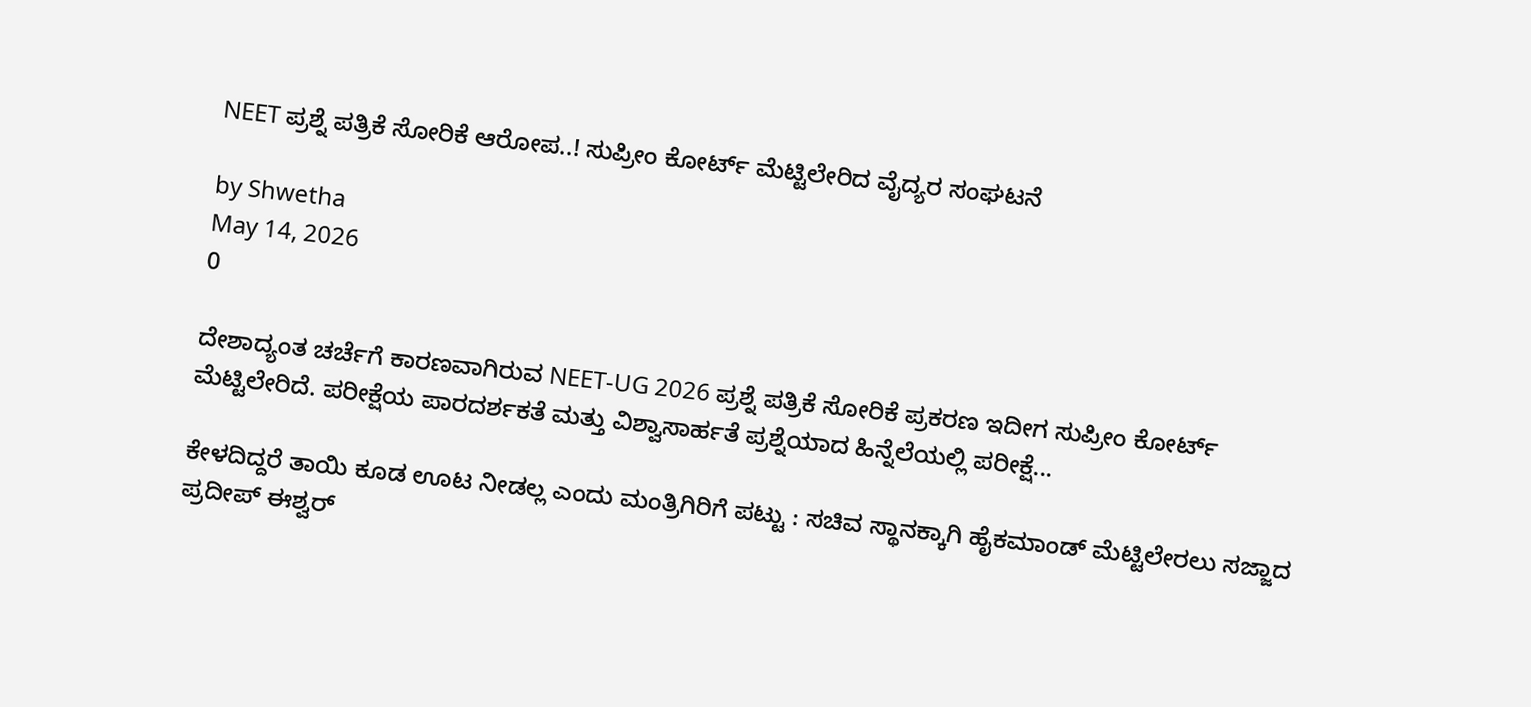NEET ಪ್ರಶ್ನೆ ಪತ್ರಿಕೆ ಸೋರಿಕೆ ಆರೋಪ..! ಸುಪ್ರೀಂ ಕೋರ್ಟ್ ಮೆಟ್ಟಿಲೇರಿದ ವೈದ್ಯರ ಸಂಘಟನೆ

by Shwetha
May 14, 2026
0

ದೇಶಾದ್ಯಂತ ಚರ್ಚೆಗೆ ಕಾರಣವಾಗಿರುವ NEET-UG 2026 ಪ್ರಶ್ನೆ ಪತ್ರಿಕೆ ಸೋರಿಕೆ ಪ್ರಕರಣ ಇದೀಗ ಸುಪ್ರೀಂ ಕೋರ್ಟ್ ಮೆಟ್ಟಿಲೇರಿದೆ. ಪರೀಕ್ಷೆಯ ಪಾರದರ್ಶಕತೆ ಮತ್ತು ವಿಶ್ವಾಸಾರ್ಹತೆ ಪ್ರಶ್ನೆಯಾದ ಹಿನ್ನೆಲೆಯಲ್ಲಿ ಪರೀಕ್ಷೆ...

ಕೇಳದಿದ್ದರೆ ತಾಯಿ ಕೂಡ ಊಟ ನೀಡಲ್ಲ ಎಂದು ಮಂತ್ರಿಗಿರಿಗೆ ಪಟ್ಟು : ಸಚಿವ ಸ್ಥಾನಕ್ಕಾಗಿ ಹೈಕಮಾಂಡ್ ಮೆಟ್ಟಿಲೇರಲು ಸಜ್ಜಾದ ಪ್ರದೀಪ್ ಈಶ್ವರ್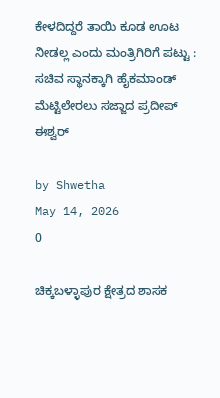ಕೇಳದಿದ್ದರೆ ತಾಯಿ ಕೂಡ ಊಟ ನೀಡಲ್ಲ ಎಂದು ಮಂತ್ರಿಗಿರಿಗೆ ಪಟ್ಟು : ಸಚಿವ ಸ್ಥಾನಕ್ಕಾಗಿ ಹೈಕಮಾಂಡ್ ಮೆಟ್ಟಿಲೇರಲು ಸಜ್ಜಾದ ಪ್ರದೀಪ್ ಈಶ್ವರ್

by Shwetha
May 14, 2026
0

ಚಿಕ್ಕಬಳ್ಳಾಪುರ ಕ್ಷೇತ್ರದ ಶಾಸಕ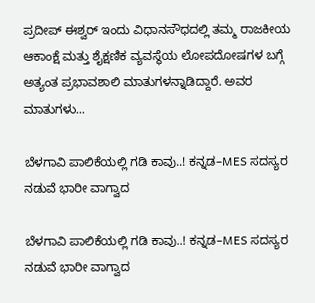ಪ್ರದೀಪ್ ಈಶ್ವರ್ ಇಂದು ವಿಧಾನಸೌಧದಲ್ಲಿ ತಮ್ಮ ರಾಜಕೀಯ ಆಕಾಂಕ್ಷೆ ಮತ್ತು ಶೈಕ್ಷಣಿಕ ವ್ಯವಸ್ಥೆಯ ಲೋಪದೋಷಗಳ ಬಗ್ಗೆ ಅತ್ಯಂತ ಪ್ರಭಾವಶಾಲಿ ಮಾತುಗಳನ್ನಾಡಿದ್ದಾರೆ. ಅವರ ಮಾತುಗಳು...

ಬೆಳಗಾವಿ ಪಾಲಿಕೆಯಲ್ಲಿ ಗಡಿ ಕಾವು..! ಕನ್ನಡ–MES ಸದಸ್ಯರ ನಡುವೆ ಭಾರೀ ವಾಗ್ವಾದ

ಬೆಳಗಾವಿ ಪಾಲಿಕೆಯಲ್ಲಿ ಗಡಿ ಕಾವು..! ಕನ್ನಡ–MES ಸದಸ್ಯರ ನಡುವೆ ಭಾರೀ ವಾಗ್ವಾದ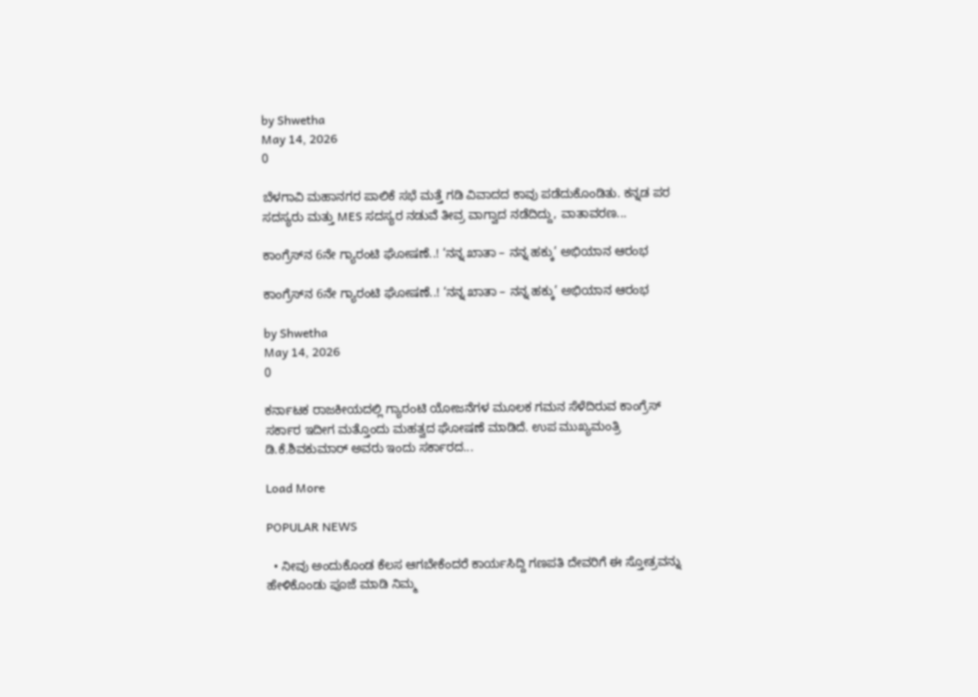by Shwetha
May 14, 2026
0

ಬೆಳಗಾವಿ ಮಹಾನಗರ ಪಾಲಿಕೆ ಸಭೆ ಮತ್ತೆ ಗಡಿ ವಿವಾದದ ಕಾವು ಪಡೆದುಕೊಂಡಿತು. ಕನ್ನಡ ಪರ ಸದಸ್ಯರು ಮತ್ತು MES ಸದಸ್ಯರ ನಡುವೆ ತೀವ್ರ ವಾಗ್ವಾದ ನಡೆದಿದ್ದು, ವಾತಾವರಣ...

ಕಾಂಗ್ರೆಸ್‌ನ 6ನೇ ಗ್ಯಾರಂಟಿ ಘೋಷಣೆ..! ‘ನನ್ನ ಖಾತಾ – ನನ್ನ ಹಕ್ಕು’ ಅಭಿಯಾನ ಆರಂಭ

ಕಾಂಗ್ರೆಸ್‌ನ 6ನೇ ಗ್ಯಾರಂಟಿ ಘೋಷಣೆ..! ‘ನನ್ನ ಖಾತಾ – ನನ್ನ ಹಕ್ಕು’ ಅಭಿಯಾನ ಆರಂಭ

by Shwetha
May 14, 2026
0

ಕರ್ನಾಟಕ ರಾಜಕೀಯದಲ್ಲಿ ಗ್ಯಾರಂಟಿ ಯೋಜನೆಗಳ ಮೂಲಕ ಗಮನ ಸೆಳೆದಿರುವ ಕಾಂಗ್ರೆಸ್ ಸರ್ಕಾರ ಇದೀಗ ಮತ್ತೊಂದು ಮಹತ್ವದ ಘೋಷಣೆ ಮಾಡಿದೆ. ಉಪ ಮುಖ್ಯಮಂತ್ರಿ ಡಿ.ಕೆ.ಶಿವಕುಮಾರ್ ಅವರು ಇಂದು ಸರ್ಕಾರದ...

Load More

POPULAR NEWS

  • ನೀವು ಅಂದುಕೊಂಡ ಕೆಲಸ ಆಗಬೇಕೆಂದರೆ ಕಾರ್ಯಸಿದ್ದಿ ಗಣಪತಿ ದೇವರಿಗೆ ಈ ಸ್ತೋತ್ರವನ್ನು ಹೇಳಿಕೊಂಡು ಪೂಜೆ ಮಾಡಿ ನಿಮ್ಮ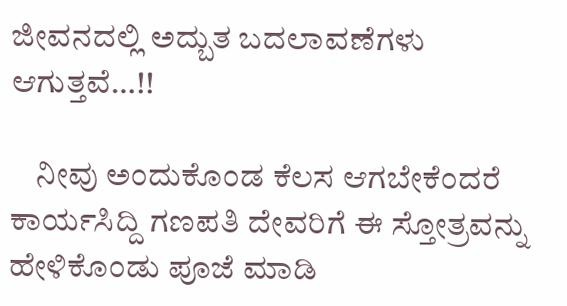ಜೀವನದಲ್ಲಿ ಅದ್ಬುತ ಬದಲಾವಣೆಗಳು ಆಗುತ್ತವೆ…!!

    ನೀವು ಅಂದುಕೊಂಡ ಕೆಲಸ ಆಗಬೇಕೆಂದರೆ ಕಾರ್ಯಸಿದ್ದಿ ಗಣಪತಿ ದೇವರಿಗೆ ಈ ಸ್ತೋತ್ರವನ್ನು ಹೇಳಿಕೊಂಡು ಪೂಜೆ ಮಾಡಿ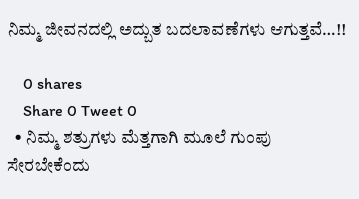ನಿಮ್ಮ ಜೀವನದಲ್ಲಿ ಅದ್ಬುತ ಬದಲಾವಣೆಗಳು ಆಗುತ್ತವೆ…!!

    0 shares
    Share 0 Tweet 0
  • ನಿಮ್ಮ ಶತ್ರುಗಳು ಮೆತ್ತಗಾಗಿ ಮೂಲೆ ಗುಂಪು ಸೇರಬೇಕೆಂದು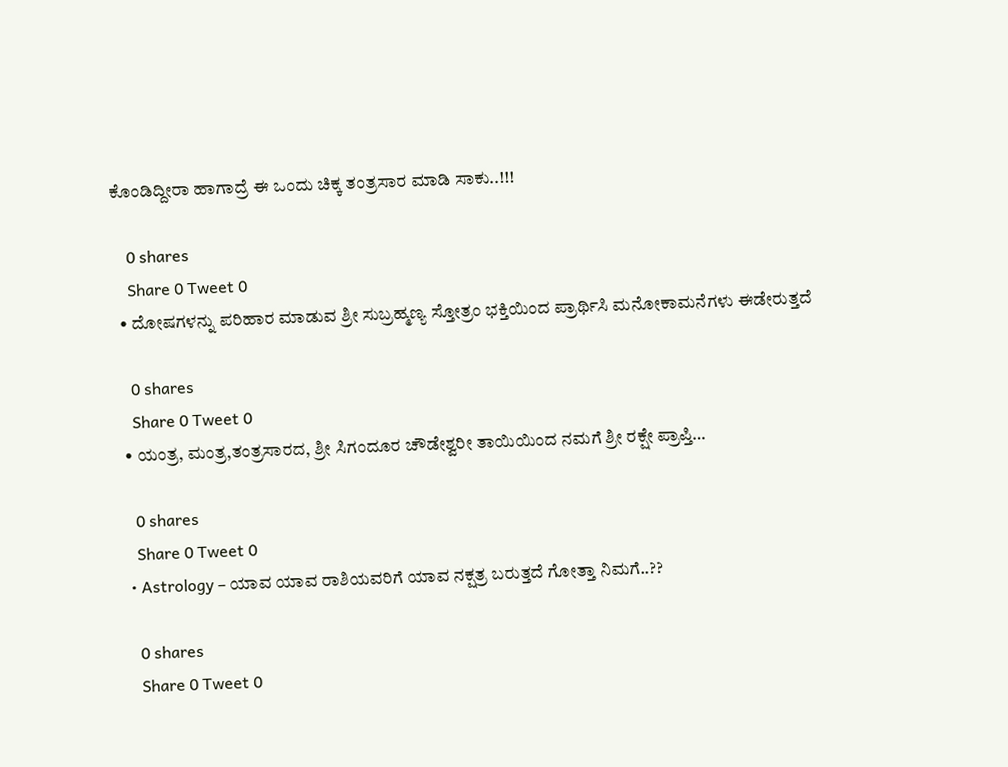ಕೊಂಡಿದ್ದೀರಾ ಹಾಗಾದ್ರೆ ಈ ಒಂದು ಚಿಕ್ಕ ತಂತ್ರಸಾರ ಮಾಡಿ ಸಾಕು..!!!

    0 shares
    Share 0 Tweet 0
  • ದೋಷಗಳನ್ನು ಪರಿಹಾರ ಮಾಡುವ ಶ್ರೀ ಸುಬ್ರಹ್ಮಣ್ಯ ಸ್ತೋತ್ರಂ ಭಕ್ತಿಯಿಂದ ಪ್ರಾರ್ಥಿಸಿ ಮನೋಕಾಮನೆಗಳು ಈಡೇರುತ್ತದೆ

    0 shares
    Share 0 Tweet 0
  • ಯಂತ್ರ, ಮಂತ್ರ,ತಂತ್ರಸಾರದ, ಶ್ರೀ ಸಿಗಂದೂರ ಚೌಡೇಶ್ವರೀ ತಾಯಿಯಿಂದ ನಮಗೆ ಶ್ರೀ ರಕ್ಷೇ ಪ್ರಾಪ್ತಿ…

    0 shares
    Share 0 Tweet 0
  • Astrology – ಯಾವ ಯಾವ ರಾಶಿಯವರಿಗೆ ಯಾವ ನಕ್ಷತ್ರ ಬರುತ್ತದೆ ಗೋತ್ತಾ ನಿಮಗೆ..??

    0 shares
    Share 0 Tweet 0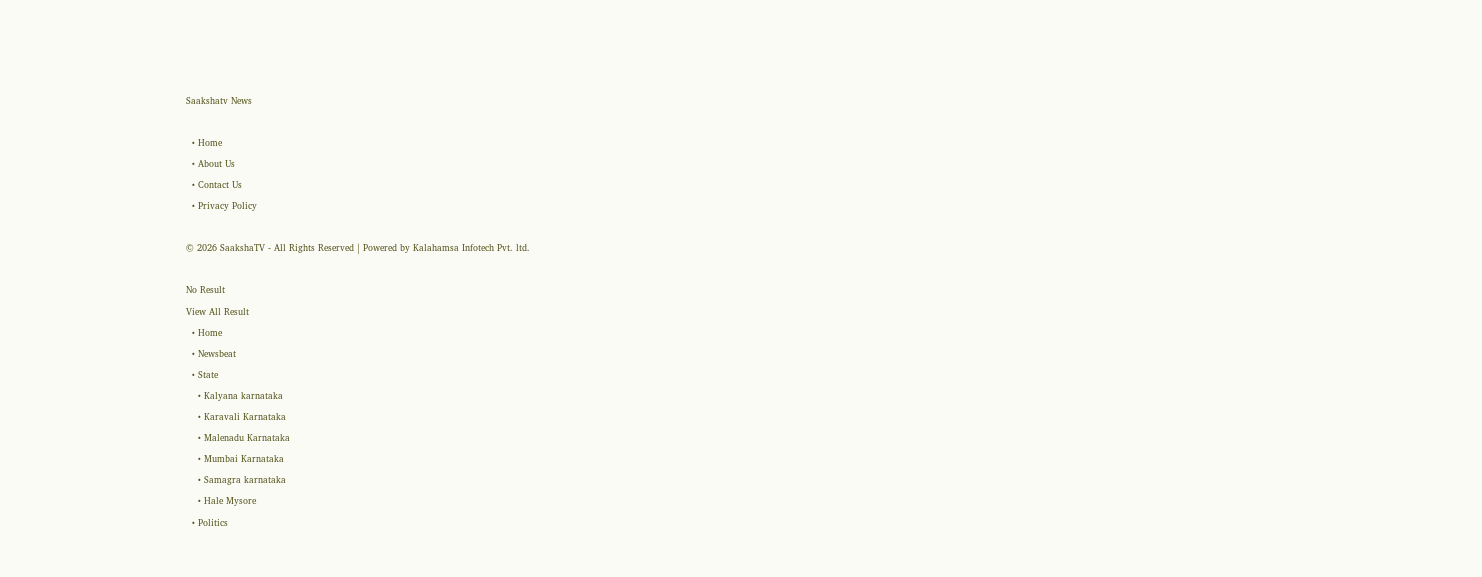Saakshatv News

  • Home
  • About Us
  • Contact Us
  • Privacy Policy

© 2026 SaakshaTV - All Rights Reserved | Powered by Kalahamsa Infotech Pvt. ltd.

No Result
View All Result
  • Home
  • Newsbeat
  • State
    • Kalyana karnataka
    • Karavali Karnataka
    • Malenadu Karnataka
    • Mumbai Karnataka
    • Samagra karnataka
    • Hale Mysore
  • Politics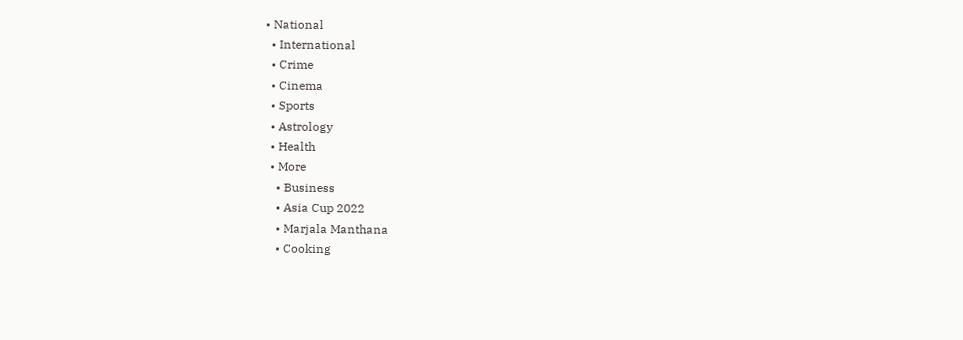• National
  • International
  • Crime
  • Cinema
  • Sports
  • Astrology
  • Health
  • More
    • Business
    • Asia Cup 2022
    • Marjala Manthana
    • Cooking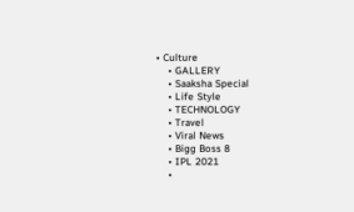• Culture
    • GALLERY
    • Saaksha Special
    • Life Style
    • TECHNOLOGY
    • Travel
    • Viral News
    • Bigg Boss 8
    • IPL 2021
    •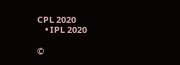CPL 2020
    • IPL 2020

©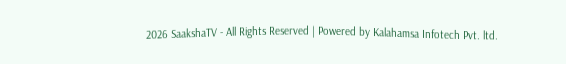2026 SaakshaTV - All Rights Reserved | Powered by Kalahamsa Infotech Pvt. ltd.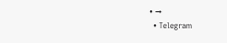• →
  • Telegram